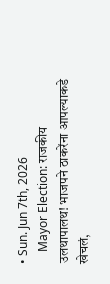• Sun. Jun 7th, 2026
    Mayor Election: राजकीय उलथापालथ! भाजपने ठाकरेंना आपल्याकडे खेचलं,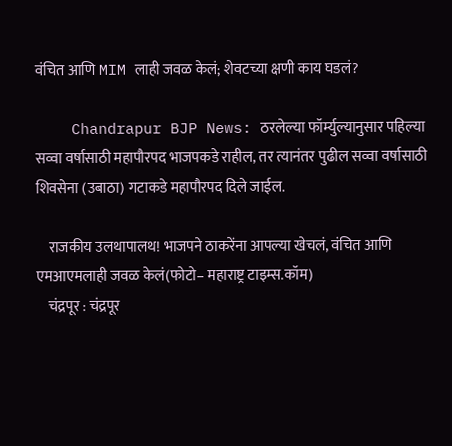वंचित आणि MIM लाही जवळ केलं; शेवटच्या क्षणी काय घडलं?

    Chandrapur BJP News: ठरलेल्या फॉर्म्युल्यानुसार पहिल्या सव्वा वर्षासाठी महापौरपद भाजपकडे राहील, तर त्यानंतर पुढील सव्वा वर्षासाठी शिवसेना (उबाठा) गटाकडे महापौरपद दिले जाईल.

    राजकीय उलथापालथ! भाजपने ठाकरेंना आपल्या खेचलं, वंचित आणि एमआएमलाही जवळ केलं(फोटो– महाराष्ट्र टाइम्स.कॉम)
    चंद्रपूर : चंद्रपूर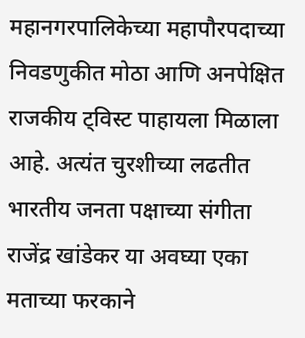महानगरपालिकेच्या महापौरपदाच्या निवडणुकीत मोठा आणि अनपेक्षित राजकीय ट्विस्ट पाहायला मिळाला आहे. अत्यंत चुरशीच्या लढतीत भारतीय जनता पक्षाच्या संगीता राजेंद्र खांडेकर या अवघ्या एका मताच्या फरकाने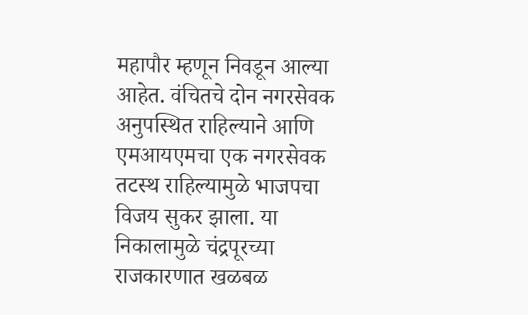महापौर म्हणून निवडून आल्या आहेत. वंचितचे दोन नगरसेवक अनुपस्थित राहिल्याने आणि एमआयएमचा एक नगरसेवक तटस्थ राहिल्यामुळे भाजपचा विजय सुकर झाला. या निकालामुळे चंद्रपूरच्या राजकारणात खळबळ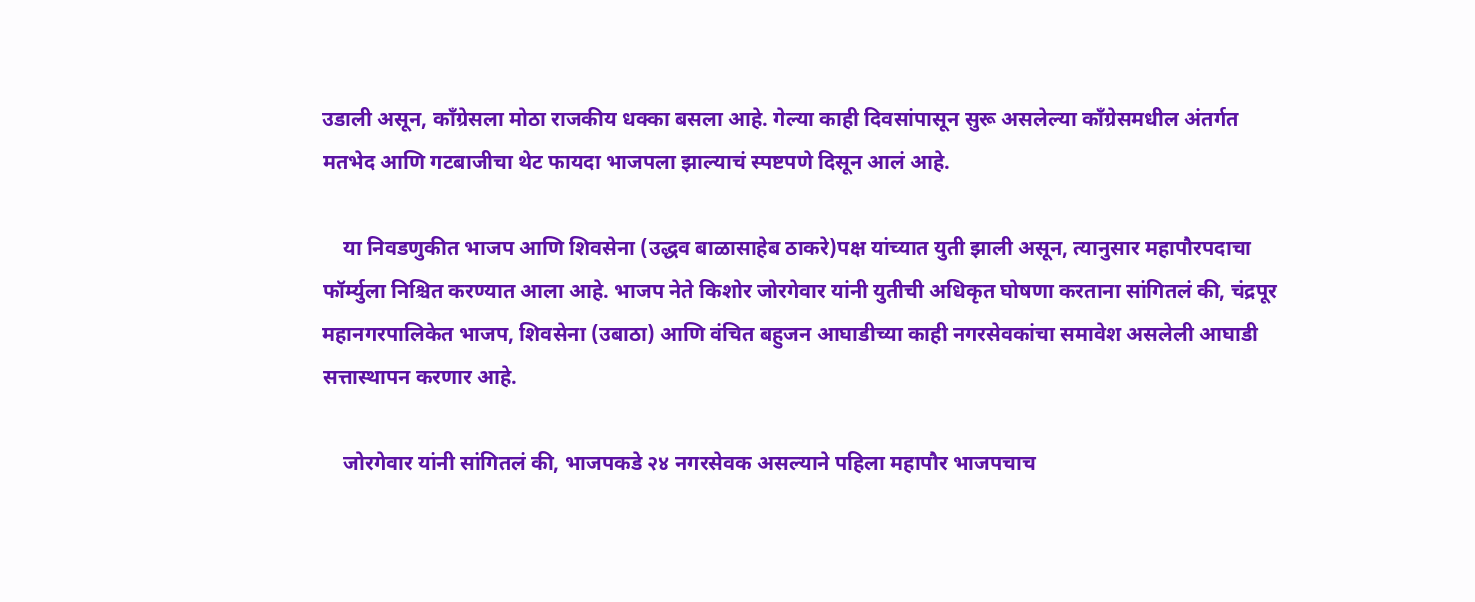उडाली असून, काँग्रेसला मोठा राजकीय धक्का बसला आहे. गेल्या काही दिवसांपासून सुरू असलेल्या काँग्रेसमधील अंतर्गत मतभेद आणि गटबाजीचा थेट फायदा भाजपला झाल्याचं स्पष्टपणे दिसून आलं आहे.

    या निवडणुकीत भाजप आणि शिवसेना (उद्धव बाळासाहेब ठाकरे)पक्ष यांच्यात युती झाली असून, त्यानुसार महापौरपदाचा फॉर्म्युला निश्चित करण्यात आला आहे. भाजप नेते किशोर जोरगेवार यांनी युतीची अधिकृत घोषणा करताना सांगितलं की, चंद्रपूर महानगरपालिकेत भाजप, शिवसेना (उबाठा) आणि वंचित बहुजन आघाडीच्या काही नगरसेवकांचा समावेश असलेली आघाडी सत्तास्थापन करणार आहे.

    जोरगेवार यांनी सांगितलं की, भाजपकडे २४ नगरसेवक असल्याने पहिला महापौर भाजपचाच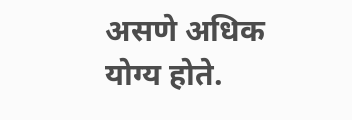असणे अधिक योग्य होते.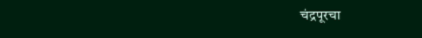चंद्रपूरचा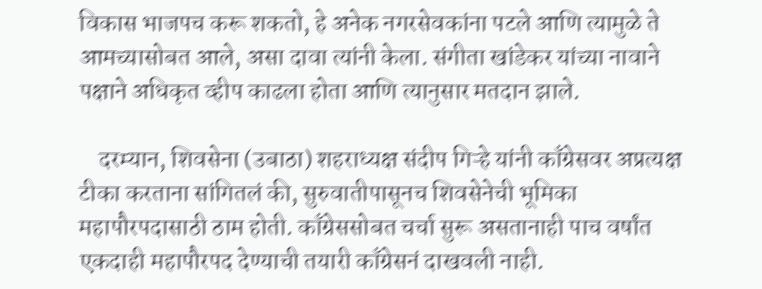विकास भाजपच करू शकतो, हे अनेक नगरसेवकांना पटले आणि त्यामुळे ते आमच्यासोबत आले, असा दावा त्यांनी केला. संगीता खांडेकर यांच्या नावाने पक्षाने अधिकृत व्हीप काढला होता आणि त्यानुसार मतदान झाले.

    दरम्यान, शिवसेना (उबाठा) शहराध्यक्ष संदीप गिऱ्हे यांनी काँग्रेसवर अप्रत्यक्ष टीका करताना सांगितलं की, सुरुवातीपासूनच शिवसेनेची भूमिका महापौरपदासाठी ठाम होती. काँग्रेससोबत चर्चा सुरू असतानाही पाच वर्षांत एकदाही महापौरपद देण्याची तयारी काँग्रेसनं दाखवली नाही.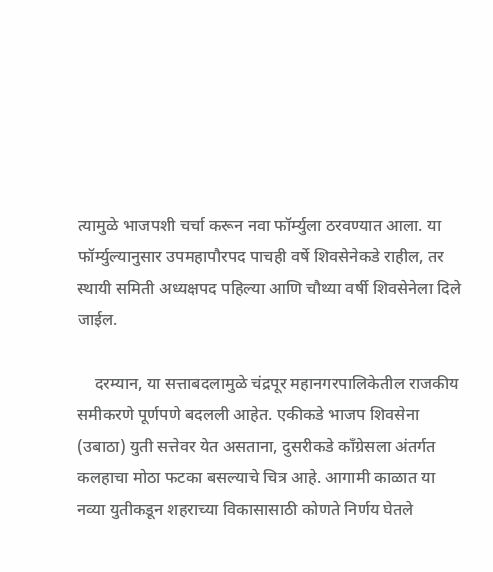त्यामुळे भाजपशी चर्चा करून नवा फॉर्म्युला ठरवण्यात आला. या फॉर्म्युल्यानुसार उपमहापौरपद पाचही वर्षे शिवसेनेकडे राहील, तर स्थायी समिती अध्यक्षपद पहिल्या आणि चौथ्या वर्षी शिवसेनेला दिले जाईल.

    दरम्यान, या सत्ताबदलामुळे चंद्रपूर महानगरपालिकेतील राजकीय समीकरणे पूर्णपणे बदलली आहेत. एकीकडे भाजप शिवसेना (उबाठा) युती सत्तेवर येत असताना, दुसरीकडे काँग्रेसला अंतर्गत कलहाचा मोठा फटका बसल्याचे चित्र आहे. आगामी काळात या नव्या युतीकडून शहराच्या विकासासाठी कोणते निर्णय घेतले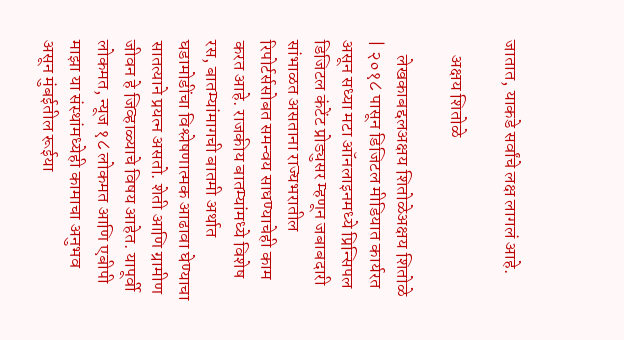जातात, याकडे सर्वांचे लक्ष लागलं आहे.

    अक्षय शितोळे

    लेखकाबद्दलअक्षय शितोळेअक्षय शितोळे | २०१८ पासून डिजिटल मीडियात कार्यरत असून सध्या मटा ऑनलाइनमध्ये प्रिन्सिपल डिजिटल कंटेंट प्रोड्युसर म्हणून जबाबदारी सांभाळत असताना राज्यभरातील रिपोर्टर्ससोबत समन्वय साधण्याचेही काम करत आहे. राजकीय बातम्यांमध्ये विशेष रस, बातम्यांमागची बातमी अर्थात घडामोडींचा विश्लेषणात्मक आढावा घेण्याचा सातत्याने प्रयत्न असतो. शेती आणि ग्रामीण जीवन हे जिव्हाळ्याचे विषय आहेत. यापूर्वी लोकमत, न्यूज १८ लोकमत आणि एबीपी माझा या संस्थांमध्येही कामाचा अनुभव असून मुंबईतील रूईया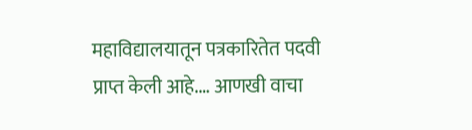महाविद्यालयातून पत्रकारितेत पदवी प्राप्त केली आहे.… आणखी वाचा